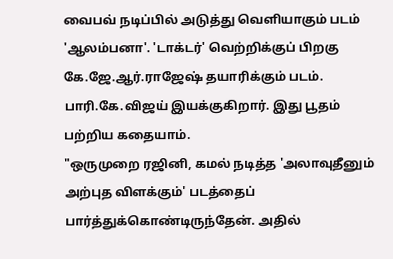வைபவ் நடிப்பில் அடுத்து வெளியாகும் படம் 'ஆலம்பனா'. 'டாக்டர்' வெற்றிக்குப் பிறகு கே.ஜே.ஆர்.ராஜேஷ் தயாரிக்கும் படம். பாரி.கே.விஜய் இயக்குகிறார். இது பூதம் பற்றிய கதையாம்.
"ஒருமுறை ரஜினி, கமல் நடித்த 'அலாவுதீனும் அற்புத விளக்கும்' படத்தைப் பார்த்துக்கொண்டிருந்தேன். அதில்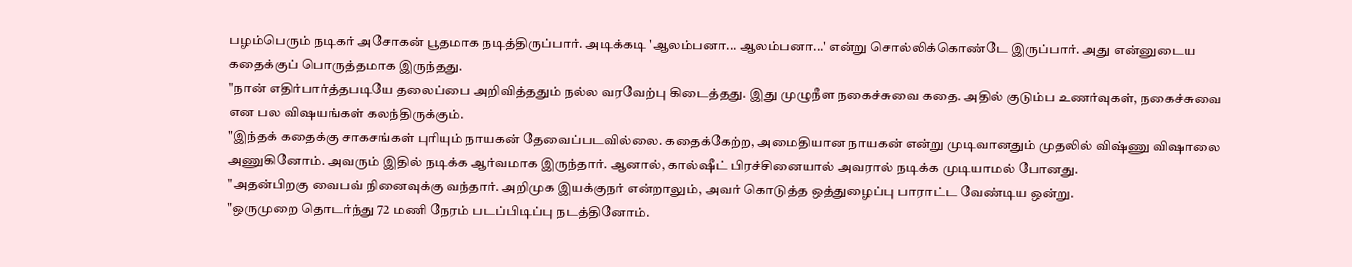பழம்பெரும் நடிகர் அசோகன் பூதமாக நடித்திருப்பார். அடிக்கடி 'ஆலம்பனா... ஆலம்பனா...' என்று சொல்லிக்கொண்டே இருப்பார். அது என்னுடைய கதைக்குப் பொருத்தமாக இருந்தது.
"நான் எதிர்பார்த்தபடியே தலைப்பை அறிவித்ததும் நல்ல வரவேற்பு கிடைத்தது. இது முழுநீள நகைச்சுவை கதை. அதில் குடும்ப உணர்வுகள், நகைச்சுவை என பல விஷயங்கள் கலந்திருக்கும்.
"இந்தக் கதைக்கு சாகசங்கள் புரியும் நாயகன் தேவைப்படவில்லை. கதைக்கேற்ற, அமைதியான நாயகன் என்று முடிவானதும் முதலில் விஷ்ணு விஷாலை அணுகினோம். அவரும் இதில் நடிக்க ஆர்வமாக இருந்தார். ஆனால், கால்ஷீட் பிரச்சினையால் அவரால் நடிக்க முடியாமல் போனது.
"அதன்பிறகு வைபவ் நினைவுக்கு வந்தார். அறிமுக இயக்குநர் என்றாலும், அவர் கொடுத்த ஒத்துழைப்பு பாராட்ட வேண்டிய ஒன்று.
"ஒருமுறை தொடர்ந்து 72 மணி நேரம் படப்பிடிப்பு நடத்தினோம்.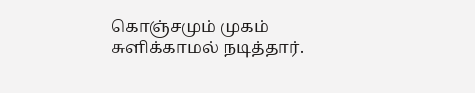கொஞ்சமும் முகம் சுளிக்காமல் நடித்தார்.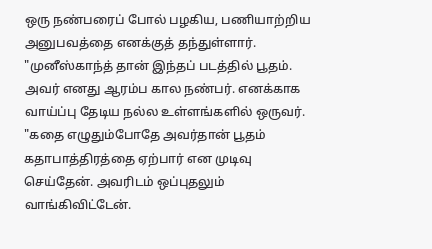ஒரு நண்பரைப் போல் பழகிய, பணியாற்றிய அனுபவத்தை எனக்குத் தந்துள்ளார்.
"முனீஸ்காந்த் தான் இந்தப் படத்தில் பூதம். அவர் எனது ஆரம்ப கால நண்பர். எனக்காக வாய்ப்பு தேடிய நல்ல உள்ளங்களில் ஒருவர்.
"கதை எழுதும்போதே அவர்தான் பூதம் கதாபாத்திரத்தை ஏற்பார் என முடிவு செய்தேன். அவரிடம் ஒப்புதலும் வாங்கிவிட்டேன்.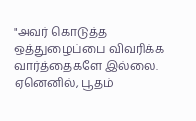"அவர் கொடுத்த ஒத்துழைப்பை விவரிக்க வார்த்தைகளே இல்லை. ஏனெனில், பூதம்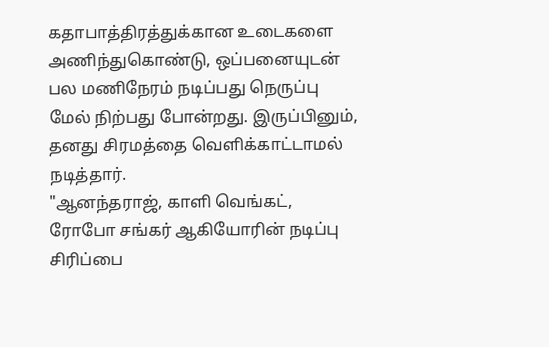கதாபாத்திரத்துக்கான உடைகளை அணிந்துகொண்டு, ஒப்பனையுடன் பல மணிநேரம் நடிப்பது நெருப்பு மேல் நிற்பது போன்றது. இருப்பினும், தனது சிரமத்தை வெளிக்காட்டாமல் நடித்தார்.
"ஆனந்தராஜ், காளி வெங்கட், ரோபோ சங்கர் ஆகியோரின் நடிப்பு சிரிப்பை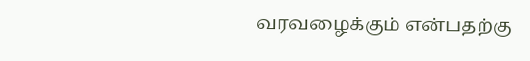வரவழைக்கும் என்பதற்கு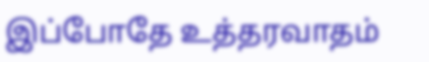இப்போதே உத்தரவாதம்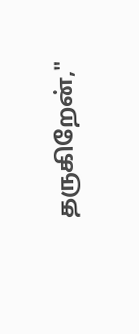தருகிறேன்,"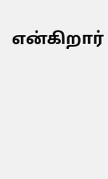என்கிறார்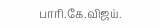பாரி.கே.விஜய்.